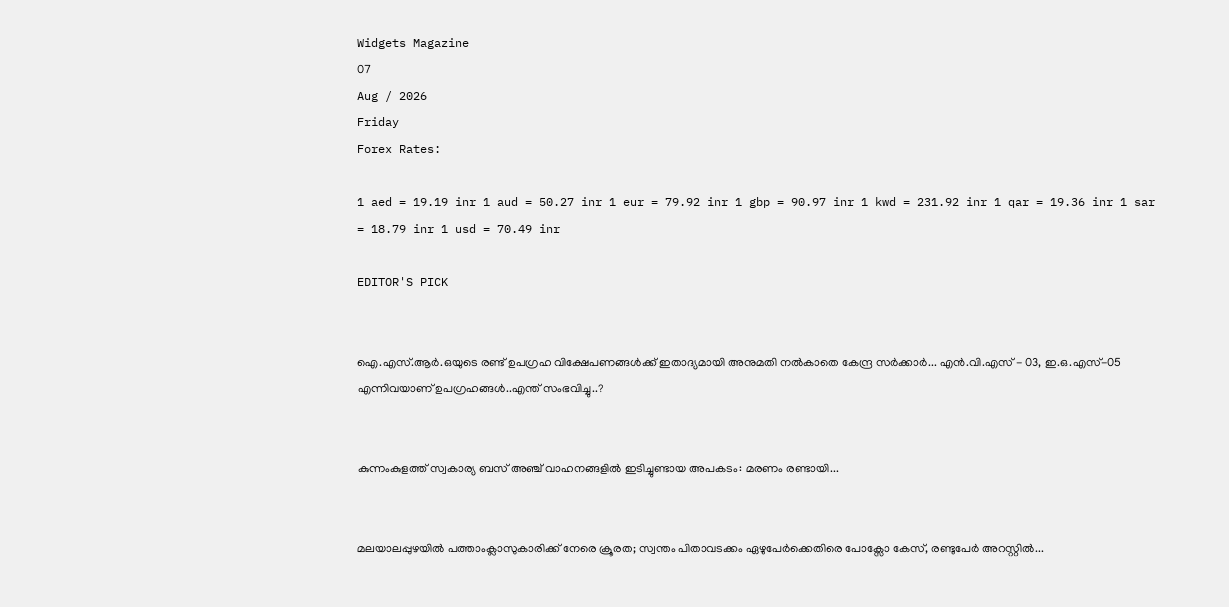Widgets Magazine
07
Aug / 2026
Friday
Forex Rates:

1 aed = 19.19 inr 1 aud = 50.27 inr 1 eur = 79.92 inr 1 gbp = 90.97 inr 1 kwd = 231.92 inr 1 qar = 19.36 inr 1 sar = 18.79 inr 1 usd = 70.49 inr

EDITOR'S PICK


ഐ.എസ്.ആർ.ഒയുടെ രണ്ട് ഉപഗ്രഹ വിക്ഷേപണങ്ങൾക്ക് ഇതാദ്യമായി അനുമതി നൽകാതെ കേന്ദ്ര സർക്കാർ... എൻ.വി.എസ് - 03, ഇ.ഒ.എസ്-05 എന്നിവയാണ് ഉപഗ്രഹങ്ങൾ..എന്ത് സംഭവിച്ചു..?


കുന്നംകുളത്ത് സ്വകാര്യ ബസ് അഞ്ച് വാഹനങ്ങളിൽ ഇടിച്ചുണ്ടായ അപകടം: മരണം രണ്ടായി...


മലയാലപ്പുഴയിൽ പത്താംക്ലാസുകാരിക്ക് നേരെ ക്രൂരത; സ്വന്തം പിതാവടക്കം ഏഴുപേർക്കെതിരെ പോക്സോ കേസ്, രണ്ടുപേർ അറസ്റ്റിൽ...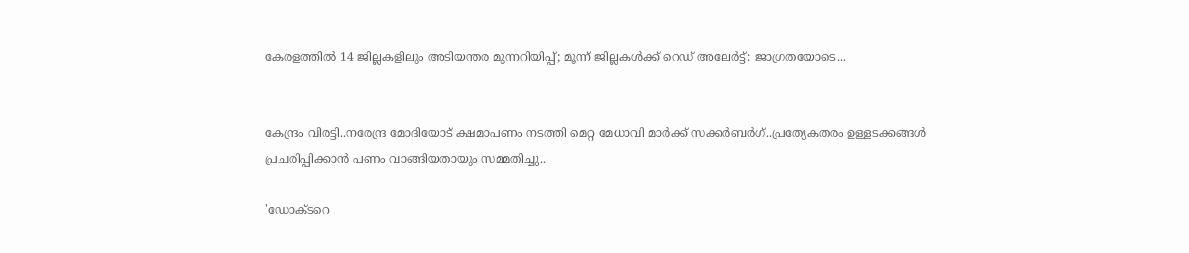കേരളത്തിൽ 14 ജില്ലകളിലും അടിയന്തര മുന്നറിയിപ്പ്; മൂന്ന് ജില്ലകൾക്ക് റെഡ് അലേർട്ട്: ജാഗ്രതയോടെ...


കേന്ദ്രം വിരട്ടി..നരേന്ദ്ര മോദിയോട് ക്ഷമാപണം നടത്തി മെറ്റ മേധാവി മാർക്ക് സക്കർബർഗ്..പ്രത്യേകതരം ഉള്ളടക്കങ്ങൾ പ്രചരിപ്പിക്കാൻ പണം വാങ്ങിയതായും സമ്മതിച്ചു..

'ഡോക്ടറെ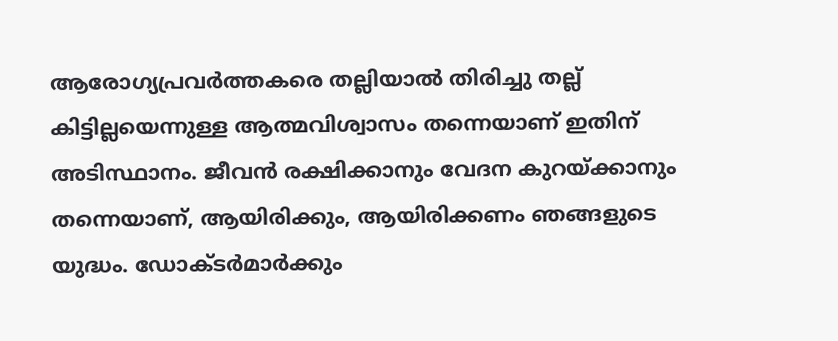ആരോഗ്യപ്രവർത്തകരെ തല്ലിയാൽ തിരിച്ചു തല്ല് കിട്ടില്ലയെന്നുള്ള ആത്മവിശ്വാസം തന്നെയാണ് ഇതിന് അടിസ്ഥാനം. ജീവൻ രക്ഷിക്കാനും വേദന കുറയ്ക്കാനും തന്നെയാണ്, ആയിരിക്കും, ആയിരിക്കണം ഞങ്ങളുടെ യുദ്ധം. ഡോക്ടർമാർക്കും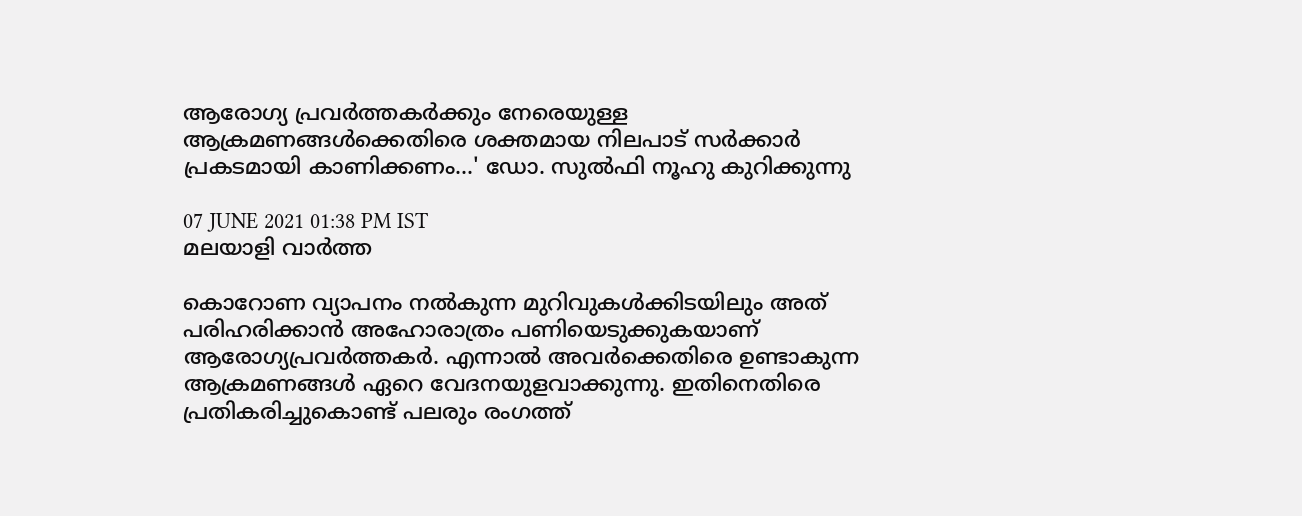ആരോഗ്യ പ്രവർത്തകർക്കും നേരെയുള്ള ആക്രമണങ്ങൾക്കെതിരെ ശക്തമായ നിലപാട് സർക്കാർ പ്രകടമായി കാണിക്കണം...' ഡോ. സുൽഫി നൂഹു കുറിക്കുന്നു

07 JUNE 2021 01:38 PM IST
മലയാളി വാര്‍ത്ത

കൊറോണ വ്യാപനം നൽകുന്ന മുറിവുകൾക്കിടയിലും അത് പരിഹരിക്കാൻ അഹോരാത്രം പണിയെടുക്കുകയാണ് ആരോഗ്യപ്രവർത്തകർ. എന്നാൽ അവർക്കെതിരെ ഉണ്ടാകുന്ന ആക്രമണങ്ങൾ ഏറെ വേദനയുളവാക്കുന്നു. ഇതിനെതിരെ പ്രതികരിച്ചുകൊണ്ട് പലരും രംഗത്ത്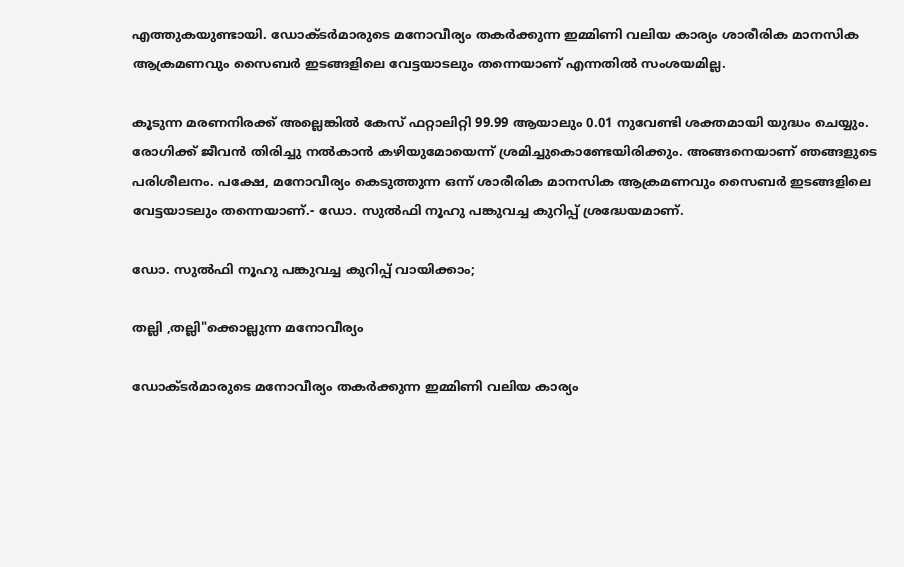എത്തുകയുണ്ടായി. ഡോക്ടർമാരുടെ മനോവീര്യം തകർക്കുന്ന ഇമ്മിണി വലിയ കാര്യം ശാരീരിക മാനസിക ആക്രമണവും സൈബർ ഇടങ്ങളിലെ വേട്ടയാടലും തന്നെയാണ് എന്നതിൽ സംശയമില്ല.

കൂടുന്ന മരണനിരക്ക് അല്ലെങ്കിൽ കേസ് ഫറ്റാലിറ്റി 99.99 ആയാലും 0.01 നുവേണ്ടി ശക്തമായി യുദ്ധം ചെയ്യും. രോഗിക്ക് ജീവൻ തിരിച്ചു നൽകാൻ കഴിയുമോയെന്ന് ശ്രമിച്ചുകൊണ്ടേയിരിക്കും. അങ്ങനെയാണ് ഞങ്ങളുടെ പരിശീലനം. പക്ഷേ, മനോവീര്യം കെടുത്തുന്ന ഒന്ന് ശാരീരിക മാനസിക ആക്രമണവും സൈബർ ഇടങ്ങളിലെ വേട്ടയാടലും തന്നെയാണ്.- ഡോ. സുൽഫി നൂഹു പങ്കുവച്ച കുറിപ്പ് ശ്രദ്ധേയമാണ്.

ഡോ. സുൽഫി നൂഹു പങ്കുവച്ച കുറിപ്പ് വായിക്കാം;

തല്ലി ,തല്ലി"ക്കൊല്ലുന്ന മനോവീര്യം

ഡോക്ടർമാരുടെ മനോവീര്യം തകർക്കുന്ന ഇമ്മിണി വലിയ കാര്യം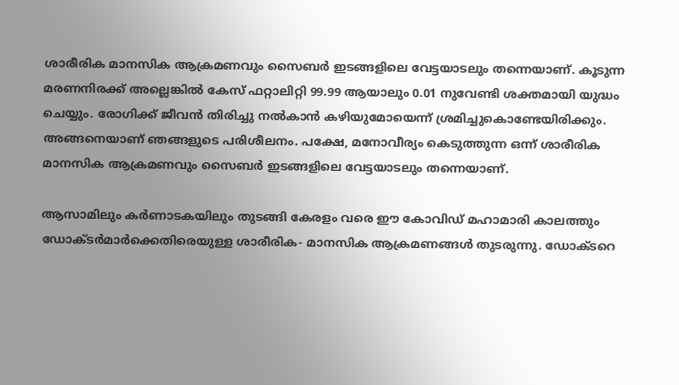ശാരീരിക മാനസിക ആക്രമണവും സൈബർ ഇടങ്ങളിലെ വേട്ടയാടലും തന്നെയാണ്. കൂടുന്ന മരണനിരക്ക് അല്ലെങ്കിൽ കേസ് ഫറ്റാലിറ്റി 99.99 ആയാലും 0.01 നുവേണ്ടി ശക്തമായി യുദ്ധം ചെയ്യും. രോഗിക്ക് ജീവൻ തിരിച്ചു നൽകാൻ കഴിയുമോയെന്ന് ശ്രമിച്ചുകൊണ്ടേയിരിക്കും. അങ്ങനെയാണ് ഞങ്ങളുടെ പരിശീലനം. പക്ഷേ, മനോവീര്യം കെടുത്തുന്ന ഒന്ന് ശാരീരിക മാനസിക ആക്രമണവും സൈബർ ഇടങ്ങളിലെ വേട്ടയാടലും തന്നെയാണ്.

ആസാമിലും കർണാടകയിലും തുടങ്ങി കേരളം വരെ ഈ കോവിഡ് മഹാമാരി കാലത്തും ഡോക്ടർമാർക്കെതിരെയുള്ള ശാരീരിക- മാനസിക ആക്രമണങ്ങൾ തുടരുന്നു. ഡോക്ടറെ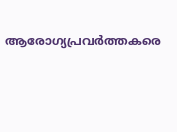ആരോഗ്യപ്രവർത്തകരെ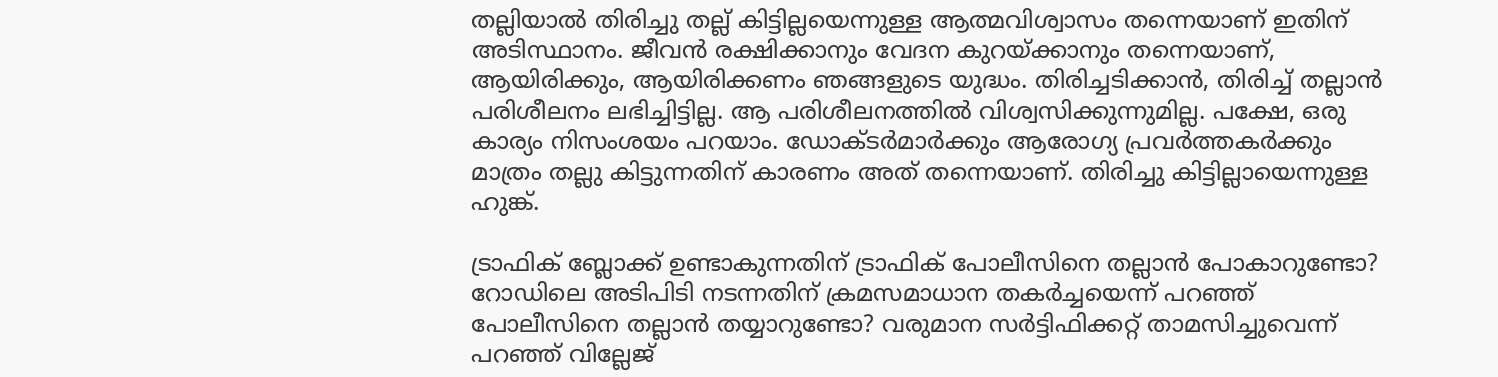തല്ലിയാൽ തിരിച്ചു തല്ല് കിട്ടില്ലയെന്നുള്ള ആത്മവിശ്വാസം തന്നെയാണ് ഇതിന് അടിസ്ഥാനം. ജീവൻ രക്ഷിക്കാനും വേദന കുറയ്ക്കാനും തന്നെയാണ്, ആയിരിക്കും, ആയിരിക്കണം ഞങ്ങളുടെ യുദ്ധം. തിരിച്ചടിക്കാൻ, തിരിച്ച് തല്ലാൻ പരിശീലനം ലഭിച്ചിട്ടില്ല. ആ പരിശീലനത്തിൽ വിശ്വസിക്കുന്നുമില്ല. പക്ഷേ, ഒരു കാര്യം നിസംശയം പറയാം. ഡോക്ടർമാർക്കും ആരോഗ്യ പ്രവർത്തകർക്കും മാത്രം തല്ലു കിട്ടുന്നതിന് കാരണം അത് തന്നെയാണ്. തിരിച്ചു കിട്ടില്ലായെന്നുള്ള ഹുങ്ക്.

ട്രാഫിക് ബ്ലോക്ക് ഉണ്ടാകുന്നതിന് ട്രാഫിക് പോലീസിനെ തല്ലാൻ പോകാറുണ്ടോ? റോഡിലെ അടിപിടി നടന്നതിന് ക്രമസമാധാന തകർച്ചയെന്ന് പറഞ്ഞ് പോലീസിനെ തല്ലാൻ തയ്യാറുണ്ടോ? വരുമാന സർട്ടിഫിക്കറ്റ് താമസിച്ചുവെന്ന് പറഞ്ഞ് വില്ലേജ്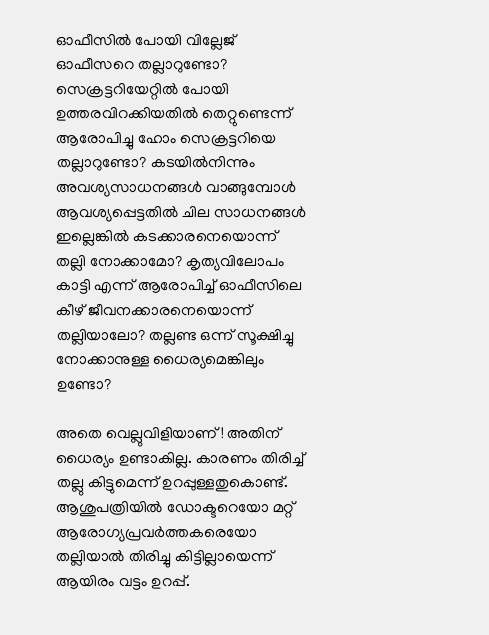ഓഫീസിൽ പോയി വില്ലേജ് ഓഫീസറെ തല്ലാറുണ്ടോ? സെക്രട്ടറിയേറ്റിൽ പോയി ഉത്തരവിറക്കിയതിൽ തെറ്റുണ്ടെന്ന് ആരോപിച്ചു ഹോം സെക്രട്ടറിയെ തല്ലാറുണ്ടോ? കടയിൽനിന്നും അവശ്യസാധനങ്ങൾ വാങ്ങുമ്പോൾ ആവശ്യപ്പെട്ടതിൽ ചില സാധനങ്ങൾ ഇല്ലെങ്കിൽ കടക്കാരനെയൊന്ന് തല്ലി നോക്കാമോ? കൃത്യവിലോപം കാട്ടി എന്ന് ആരോപിച്ച് ഓഫീസിലെ കീഴ് ജീവനക്കാരനെയൊന്ന് തല്ലിയാലോ? തല്ലണ്ട ഒന്ന് സൂക്ഷിച്ചു നോക്കാനുള്ള ധൈര്യമെങ്കിലും ഉണ്ടോ?

അതെ വെല്ലുവിളിയാണ്! അതിന് ധൈര്യം ഉണ്ടാകില്ല. കാരണം തിരിച്ച് തല്ലു കിട്ടുമെന്ന് ഉറപ്പുള്ളതുകൊണ്ട്. ആശുപത്രിയിൽ ഡോക്ടറെയോ മറ്റ് ആരോഗ്യപ്രവർത്തകരെയോ തല്ലിയാൽ തിരിച്ചു കിട്ടില്ലായെന്ന് ആയിരം വട്ടം ഉറപ്പ്.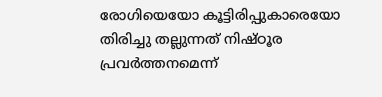രോഗിയെയോ കൂട്ടിരിപ്പുകാരെയോ തിരിച്ചു തല്ലുന്നത് നിഷ്ഠൂര പ്രവർത്തനമെന്ന്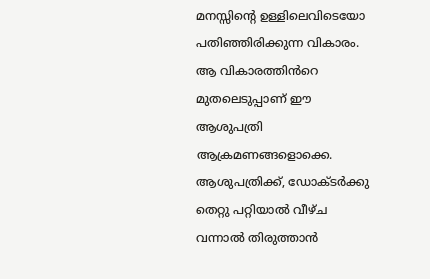മനസ്സിന്റെ ഉള്ളിലെവിടെയോ പതിഞ്ഞിരിക്കുന്ന വികാരം. ആ വികാരത്തിൻറെ മുതലെടുപ്പാണ് ഈ ആശുപത്രി ആക്രമണങ്ങളൊക്കെ. ആശുപത്രിക്ക്, ഡോക്ടർക്കു തെറ്റു പറ്റിയാൽ വീഴ്ച വന്നാൽ തിരുത്താൻ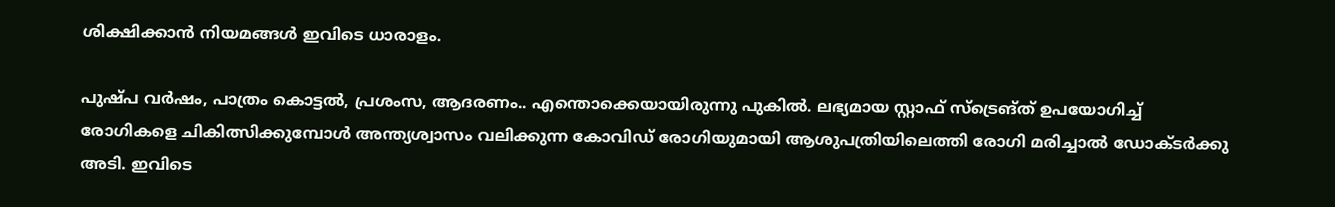ശിക്ഷിക്കാൻ നിയമങ്ങൾ ഇവിടെ ധാരാളം.

പുഷ്പ വർഷം, പാത്രം കൊട്ടൽ, പ്രശംസ, ആദരണം.. എന്തൊക്കെയായിരുന്നു പുകിൽ. ലഭ്യമായ സ്റ്റാഫ് സ്ട്രെങ്ത് ഉപയോഗിച്ച് രോഗികളെ ചികിത്സിക്കുമ്പോൾ അന്ത്യശ്വാസം വലിക്കുന്ന കോവിഡ് രോഗിയുമായി ആശുപത്രിയിലെത്തി രോഗി മരിച്ചാൽ ഡോക്ടർക്കു അടി. ഇവിടെ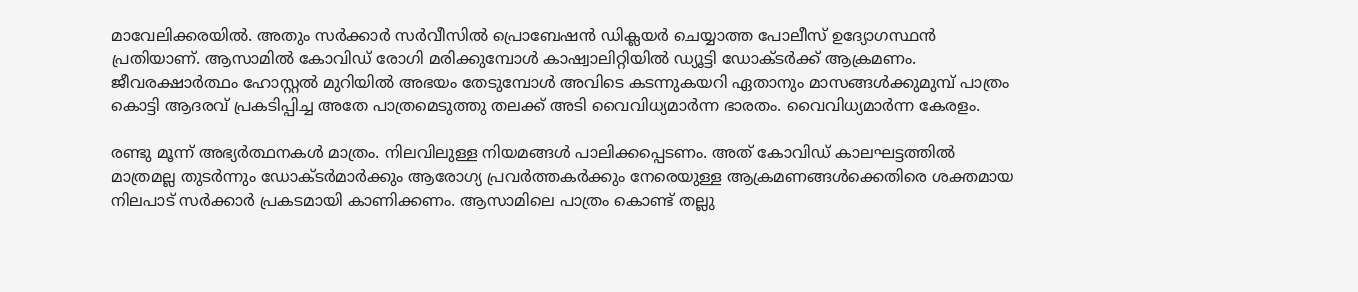മാവേലിക്കരയിൽ. അതും സർക്കാർ സർവീസിൽ പ്രൊബേഷൻ ഡിക്ലയർ ചെയ്യാത്ത പോലീസ് ഉദ്യോഗസ്ഥൻ പ്രതിയാണ്. ആസാമിൽ കോവിഡ് രോഗി മരിക്കുമ്പോൾ കാഷ്വാലിറ്റിയിൽ ഡ്യൂട്ടി ഡോക്ടർക്ക്‌ ആക്രമണം. ജീവരക്ഷാർത്ഥം ഹോസ്റ്റൽ മുറിയിൽ അഭയം തേടുമ്പോൾ അവിടെ കടന്നുകയറി ഏതാനും മാസങ്ങൾക്കുമുമ്പ് പാത്രം കൊട്ടി ആദരവ് പ്രകടിപ്പിച്ച അതേ പാത്രമെടുത്തു തലക്ക് അടി വൈവിധ്യമാർന്ന ഭാരതം. വൈവിധ്യമാർന്ന കേരളം.

രണ്ടു മൂന്ന് അഭ്യർത്ഥനകൾ മാത്രം. നിലവിലുള്ള നിയമങ്ങൾ പാലിക്കപ്പെടണം. അത് കോവിഡ് കാലഘട്ടത്തിൽ മാത്രമല്ല തുടർന്നും ഡോക്ടർമാർക്കും ആരോഗ്യ പ്രവർത്തകർക്കും നേരെയുള്ള ആക്രമണങ്ങൾക്കെതിരെ ശക്തമായ നിലപാട് സർക്കാർ പ്രകടമായി കാണിക്കണം. ആസാമിലെ പാത്രം കൊണ്ട് തല്ലു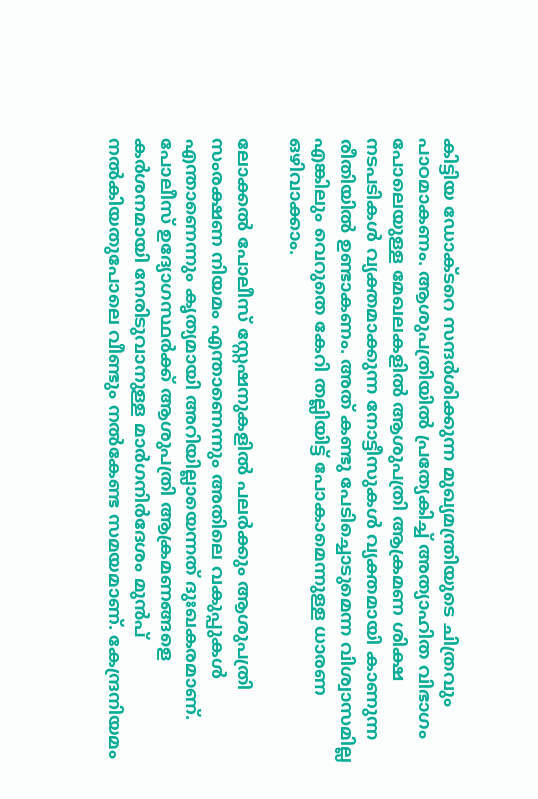കിട്ടിയ ഡോക്ടറെ സന്ദർശിക്കുന്ന മുഖ്യമന്ത്രിയുടെ ചിത്രവും പാഠമാകണം. ആശുപത്രിയിൽ പ്രത്യേകിച്ച് അത്യാഹിത വിഭാഗം പോലെയുള്ള മേഖലകളിൽ ആശുപത്രി ആക്രമണ ശിക്ഷ നടപടികൾ വ്യക്തമാക്കുന്ന നോട്ടീസുകൾ വ്യക്തമായി കാണുന്ന രീതിയിൽ ഉണ്ടാകണം. അത് കണ്ടു പേടിച്ചൊടുമെന്ന വിശ്വാസമില്ല എങ്കിലും വെറുതെ കേറി തല്ലിയിട്ട് പോകാമെന്നുള്ള ധാരണ ഒഴിവാക്കാം.

ലോക്കൽ പോലീസ് സ്റ്റേഷനുകളിൽ പലർക്കും ആശുപത്രി സംരക്ഷണ നിയമം എന്താണെന്നും അതിലെ വകുപ്പുകൾ എന്താണെന്നും കൃത്യമായി അറിയില്ലായെന്നത് ദുഃഖകരമാണ്. പോലീസ് ഉദ്യോഗസ്ഥർക്ക് ആശുപത്രി ആക്രമണങ്ങളെ കർശനമായി നേരിടുവാനുള്ള മാർഗനിർദേശം മുൻപ് നൽകിയതുപോലെ വീണ്ടും നൽകേണ്ട സമയമാണ്. കേന്ദ്രനിയമം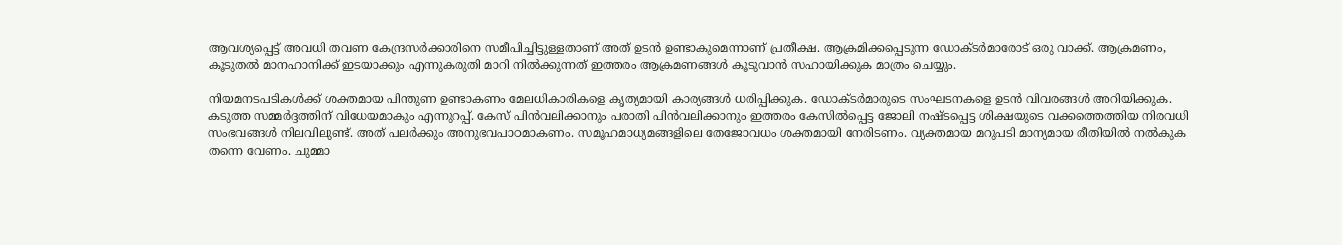ആവശ്യപ്പെട്ട് അവധി തവണ കേന്ദ്രസർക്കാരിനെ സമീപിച്ചിട്ടുള്ളതാണ് അത് ഉടൻ ഉണ്ടാകുമെന്നാണ് പ്രതീക്ഷ. ആക്രമിക്കപ്പെടുന്ന ഡോക്ടർമാരോട് ഒരു വാക്ക്. ആക്രമണം, കൂടുതൽ മാനഹാനിക്ക് ഇടയാക്കും എന്നുകരുതി മാറി നിൽക്കുന്നത് ഇത്തരം ആക്രമണങ്ങൾ കൂടുവാൻ സഹായിക്കുക മാത്രം ചെയ്യും.

നിയമനടപടികൾക്ക് ശക്തമായ പിന്തുണ ഉണ്ടാകണം മേലധികാരികളെ കൃത്യമായി കാര്യങ്ങൾ ധരിപ്പിക്കുക. ഡോക്ടർമാരുടെ സംഘടനകളെ ഉടൻ വിവരങ്ങൾ അറിയിക്കുക. കടുത്ത സമ്മർദ്ദത്തിന് വിധേയമാകും എന്നുറപ്പ്. കേസ് പിൻവലിക്കാനും പരാതി പിൻവലിക്കാനും ഇത്തരം കേസിൽപ്പെട്ട ജോലി നഷ്ടപ്പെട്ട ശിക്ഷയുടെ വക്കത്തെത്തിയ നിരവധി സംഭവങ്ങൾ നിലവിലുണ്ട്. അത് പലർക്കും അനുഭവപാഠമാകണം. സമൂഹമാധ്യമങ്ങളിലെ തേജോവധം ശക്തമായി നേരിടണം. വ്യക്തമായ മറുപടി മാന്യമായ രീതിയിൽ നൽകുക തന്നെ വേണം. ചുമ്മാ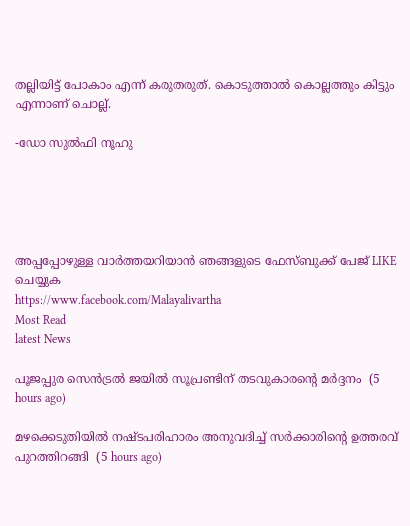തല്ലിയിട്ട് പോകാം എന്ന് കരുതരുത്. കൊടുത്താൽ കൊല്ലത്തും കിട്ടും എന്നാണ് ചൊല്ല്.

-ഡോ സുൽഫി നൂഹു





അപ്പപ്പോഴുള്ള വാര്‍ത്തയറിയാന്‍ ഞങ്ങളുടെ ഫേസ്‌ബുക്ക്‌ പേജ് LIKE ചെയ്യുക
https://www.facebook.com/Malayalivartha
Most Read
latest News

പൂജപ്പുര സെന്‍ട്രല്‍ ജയില്‍ സൂപ്രണ്ടിന് തടവുകാരന്റെ മര്‍ദ്ദനം  (5 hours ago)

മഴക്കെടുതിയില്‍ നഷ്ടപരിഹാരം അനുവദിച്ച് സര്‍ക്കാരിന്റെ ഉത്തരവ് പുറത്തിറങ്ങി  (5 hours ago)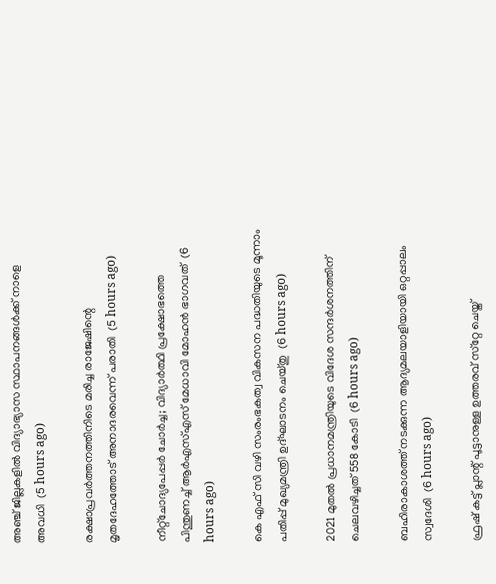അഞ്ച് ജില്ലകളില്‍ വിദ്യാഭ്യാസ സ്ഥാപനങ്ങള്‍ക്ക് നാളെ അവധി  (5 hours ago)

രക്ഷാപ്രവര്‍ത്തനത്തിനിടെ മരിച്ച രാജേഷിന്റെ മൃതദേഹത്തോട് അനാദരവെന്ന് പരാതി  (5 hours ago)

നീറ്റ്‌ചോദ്യപേപ്പര്‍ ചോര്‍ച്ച; വിദ്യാര്‍ത്ഥി പ്രക്ഷോഭത്തെ പിന്തുണച്ച് ആര്‍എസ്എസ് മേധാവി മോഹന്‍ ഭാഗവത്  (6 hours ago)

കെ എഫ് സി വഴി സംരംഭകത്വ വികസന പദ്ധതിയുടെ മൂന്നാം പതിപ്പ് മുഖ്യമന്ത്രി ഉദ്ഘാടനം ചെയ്തു  (6 hours ago)

2021 മുതല്‍ പ്രധാനമന്ത്രിയുടെ വിദേശ സന്ദര്‍ശനത്തിന് ചെലവഴിച്ചത് 558 കോടി  (6 hours ago)

ബഹിരാകാശത്ത് നടക്കുന്ന ആദ്യമലയാളിയായി ഒറ്റപ്പാലം സ്വദേശി  (6 hours ago)

ഫ്രഷ് കട്ട് പ്ലാന്റ് പൂട്ടാനുള്ള ഉത്തരവ് സ്‌റ്റേ ചെയ്ത്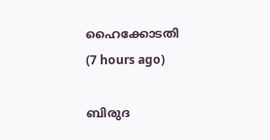ഹൈക്കോടതി  (7 hours ago)

ബിരുദ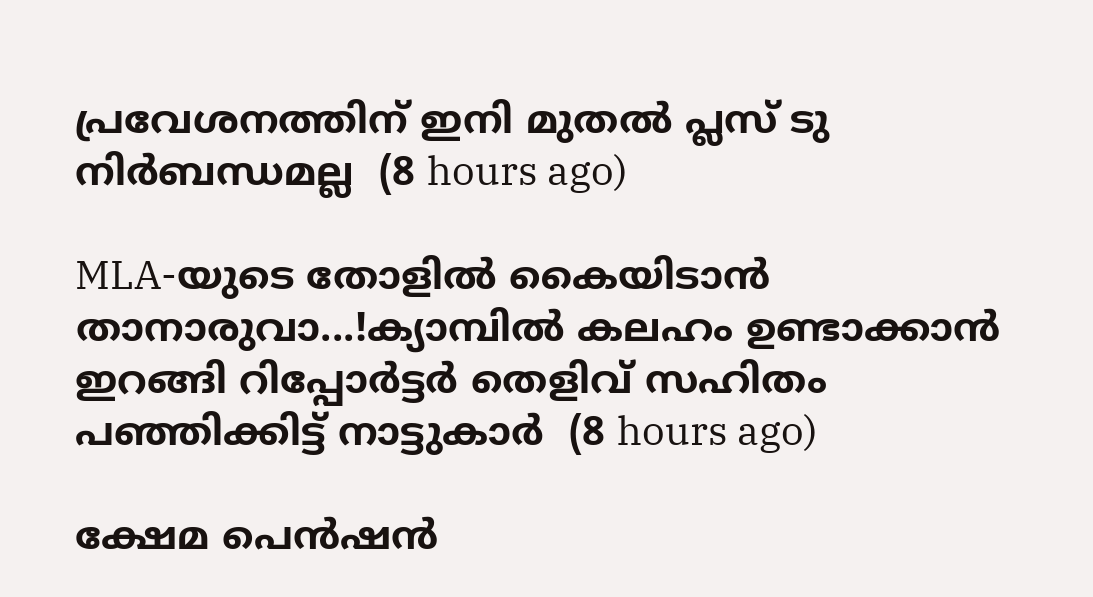പ്രവേശനത്തിന് ഇനി മുതല്‍ പ്ലസ് ടു നിര്‍ബന്ധമല്ല  (8 hours ago)

MLA-യുടെ തോളിൽ കൈയിടാൻ താനാരുവാ...!ക്യാമ്പിൽ കലഹം ഉണ്ടാക്കാൻ ഇറങ്ങി റിപ്പോർട്ടർ തെളിവ് സഹിതം പഞ്ഞിക്കിട്ട് നാട്ടുകാർ  (8 hours ago)

ക്ഷേമ പെന്‍ഷന്‍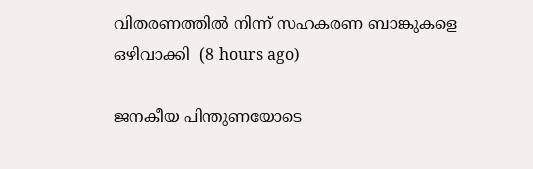വിതരണത്തില്‍ നിന്ന് സഹകരണ ബാങ്കുകളെ ഒഴിവാക്കി  (8 hours ago)

ജനകീയ പിന്തുണയോടെ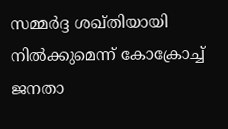സമ്മര്‍ദ്ദ ശഖ്തിയായി നില്‍ക്കുമെന്ന് കോക്രോച്ച് ജനതാ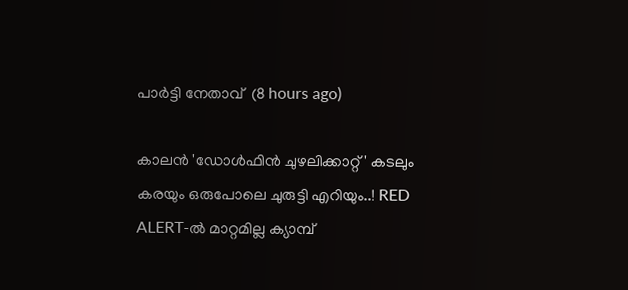പാര്‍ട്ടി നേതാവ്  (8 hours ago)

കാലൻ 'ഡോൾഫിൻ ചുഴലിക്കാറ്റ്' കടലും കരയും ഒരുപോലെ ചുരുട്ടി എറിയും..! RED ALERT-ൽ മാറ്റമില്ല ക്യാമ്പ്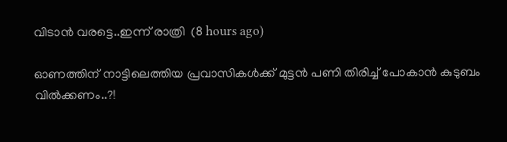വിടാൻ വരട്ടെ..ഇന്ന് രാത്രി  (8 hours ago)

ഓണത്തിന് നാട്ടിലെത്തിയ പ്രവാസികൾക്ക് മുട്ടൻ പണി തിരിച്ച് പോകാൻ കുടുബം വിൽക്കണം..?!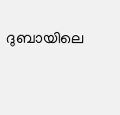ദുബായിലെ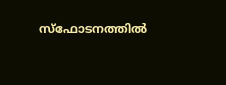സ്ഫോടനത്തിൽ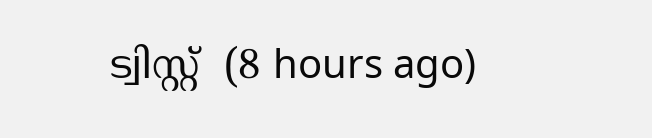ട്വിസ്റ്റ്  (8 hours ago)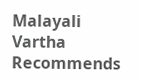Malayali Vartha Recommends